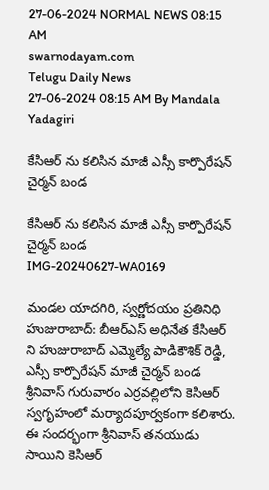27-06-2024 NORMAL NEWS 08:15 AM
swarnodayam.com
Telugu Daily News
27-06-2024 08:15 AM By Mandala Yadagiri

కేసిఆర్ ను కలిసిన మాజీ ఎస్సీ కార్పొరేషన్ చైర్మన్ బండ

కేసిఆర్ ను కలిసిన మాజీ ఎస్సీ కార్పొరేషన్ చైర్మన్ బండ
IMG-20240627-WA0169

మండల యాదగిరి, స్వర్ణోదయం ప్రతినిధి హుజురాబాద్: బీఆర్ఎస్ అధినేత కేసిఆర్ ని హుజురాబాద్ ఎమ్మెల్యే పాడికౌశిక్ రెడ్డి, ఎస్సీ కార్పొరేషన్ మాజీ చైర్మన్ బండ శ్రీనివాస్ గురువారం ఎర్రవల్లిలోని కెసిఆర్ స్వగృహంలో మర్యాదపూర్వకంగా కలిశారు. ఈ సందర్భంగా శ్రీనివాస్ తనయుడు సాయిని కెసిఆర్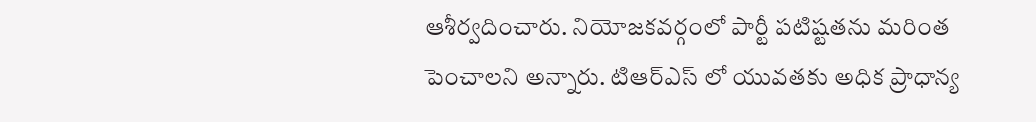ఆశీర్వదించారు. నియోజకవర్గంలో పార్టీ పటిష్టతను మరింత పెంచాలని అన్నారు. టిఆర్ఎస్ లో యువతకు అధిక ప్రాధాన్య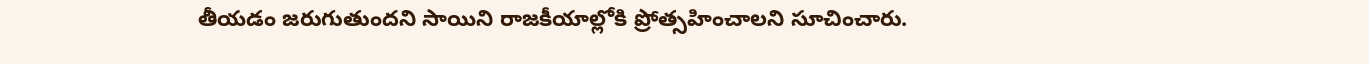తీయడం జరుగుతుందని సాయిని రాజకీయాల్లోకి ప్రోత్సహించాలని సూచించారు.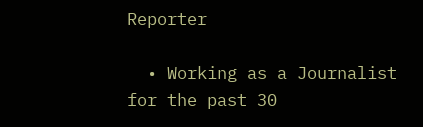Reporter

  • Working as a Journalist for the past 30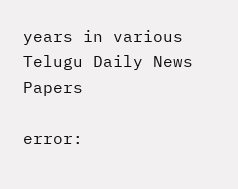years in various Telugu Daily News Papers

error: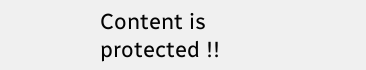Content is protected !!